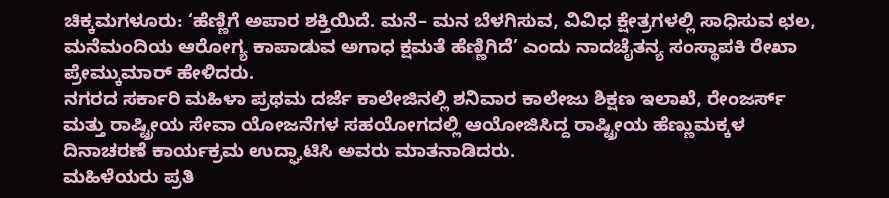ಚಿಕ್ಕಮಗಳೂರು: ‘ಹೆಣ್ಣಿಗೆ ಅಪಾರ ಶಕ್ತಿಯಿದೆ. ಮನೆ– ಮನ ಬೆಳಗಿಸುವ, ವಿವಿಧ ಕ್ಷೇತ್ರಗಳಲ್ಲಿ ಸಾಧಿಸುವ ಛಲ, ಮನೆಮಂದಿಯ ಆರೋಗ್ಯ ಕಾಪಾಡುವ ಅಗಾಧ ಕ್ಷಮತೆ ಹೆಣ್ಣಿಗಿದೆ’ ಎಂದು ನಾದಚೈತನ್ಯ ಸಂಸ್ಥಾಪಕಿ ರೇಖಾ ಪ್ರೇಮ್ಕುಮಾರ್ ಹೇಳಿದರು.
ನಗರದ ಸರ್ಕಾರಿ ಮಹಿಳಾ ಪ್ರಥಮ ದರ್ಜೆ ಕಾಲೇಜಿನಲ್ಲಿ ಶನಿವಾರ ಕಾಲೇಜು ಶಿಕ್ಷಣ ಇಲಾಖೆ, ರೇಂಜರ್ಸ್ ಮತ್ತು ರಾಷ್ಟ್ರೀಯ ಸೇವಾ ಯೋಜನೆಗಳ ಸಹಯೋಗದಲ್ಲಿ ಆಯೋಜಿಸಿದ್ದ ರಾಷ್ಟ್ರೀಯ ಹೆಣ್ಣುಮಕ್ಕಳ ದಿನಾಚರಣೆ ಕಾರ್ಯಕ್ರಮ ಉದ್ಘಾಟಿಸಿ ಅವರು ಮಾತನಾಡಿದರು.
ಮಹಿಳೆಯರು ಪ್ರತಿ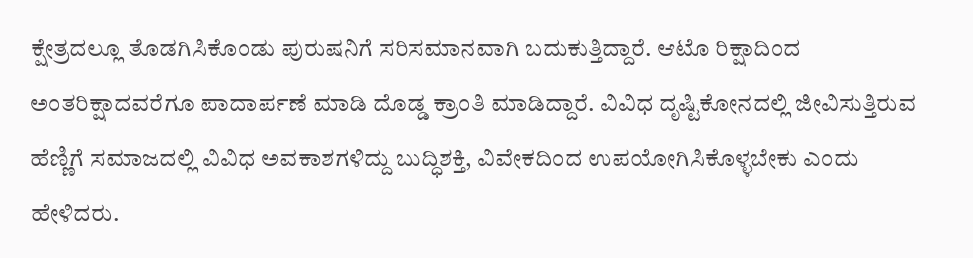ಕ್ಷೇತ್ರದಲ್ಲೂ ತೊಡಗಿಸಿಕೊಂಡು ಪುರುಷನಿಗೆ ಸರಿಸಮಾನವಾಗಿ ಬದುಕುತ್ತಿದ್ದಾರೆ. ಆಟೊ ರಿಕ್ಷಾದಿಂದ ಅಂತರಿಕ್ಷಾದವರೆಗೂ ಪಾದಾರ್ಪಣೆ ಮಾಡಿ ದೊಡ್ಡ ಕ್ರಾಂತಿ ಮಾಡಿದ್ದಾರೆ. ವಿವಿಧ ದೃಷ್ಟಿಕೋನದಲ್ಲಿ ಜೀವಿಸುತ್ತಿರುವ ಹೆಣ್ಣಿಗೆ ಸಮಾಜದಲ್ಲಿ ವಿವಿಧ ಅವಕಾಶಗಳಿದ್ದು ಬುದ್ಧಿಶಕ್ತಿ, ವಿವೇಕದಿಂದ ಉಪಯೋಗಿಸಿಕೊಳ್ಳಬೇಕು ಎಂದು ಹೇಳಿದರು.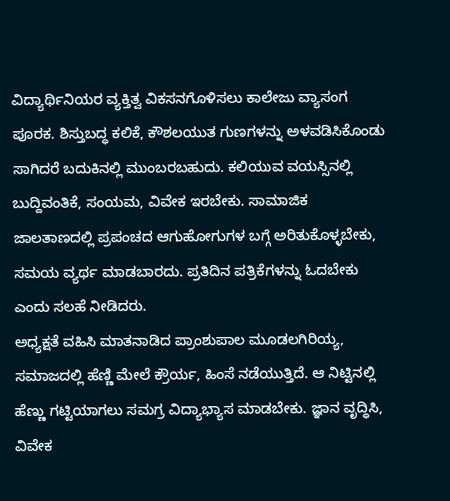ವಿದ್ಯಾರ್ಥಿನಿಯರ ವ್ಯಕ್ತಿತ್ವ ವಿಕಸನಗೊಳಿಸಲು ಕಾಲೇಜು ವ್ಯಾಸಂಗ ಪೂರಕ. ಶಿಸ್ತುಬದ್ಧ ಕಲಿಕೆ, ಕೌಶಲಯುತ ಗುಣಗಳನ್ನು ಅಳವಡಿಸಿಕೊಂಡು ಸಾಗಿದರೆ ಬದುಕಿನಲ್ಲಿ ಮುಂಬರಬಹುದು. ಕಲಿಯುವ ವಯಸ್ಸಿನಲ್ಲಿ ಬುದ್ದಿವಂತಿಕೆ, ಸಂಯಮ, ವಿವೇಕ ಇರಬೇಕು. ಸಾಮಾಜಿಕ ಜಾಲತಾಣದಲ್ಲಿ ಪ್ರಪಂಚದ ಆಗುಹೋಗುಗಳ ಬಗ್ಗೆ ಅರಿತುಕೊಳ್ಳಬೇಕು, ಸಮಯ ವ್ಯರ್ಥ ಮಾಡಬಾರದು. ಪ್ರತಿದಿನ ಪತ್ರಿಕೆಗಳನ್ನು ಓದಬೇಕು ಎಂದು ಸಲಹೆ ನೀಡಿದರು.
ಅಧ್ಯಕ್ಷತೆ ವಹಿಸಿ ಮಾತನಾಡಿದ ಪ್ರಾಂಶುಪಾಲ ಮೂಡಲಗಿರಿಯ್ಯ, ಸಮಾಜದಲ್ಲಿ ಹೆಣ್ಣಿ ಮೇಲೆ ಕ್ರೌರ್ಯ, ಹಿಂಸೆ ನಡೆಯುತ್ತಿದೆ. ಆ ನಿಟ್ಟಿನಲ್ಲಿ ಹೆಣ್ಣು ಗಟ್ಟಿಯಾಗಲು ಸಮಗ್ರ ವಿದ್ಯಾಭ್ಯಾಸ ಮಾಡಬೇಕು. ಜ್ಞಾನ ವೃದ್ಧಿಸಿ, ವಿವೇಕ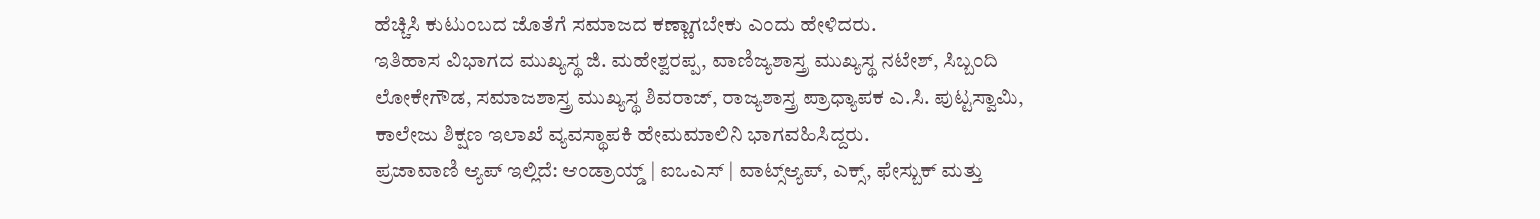ಹೆಚ್ಚಿಸಿ ಕುಟುಂಬದ ಜೊತೆಗೆ ಸಮಾಜದ ಕಣ್ಣಾಗಬೇಕು ಎಂದು ಹೇಳಿದರು.
ಇತಿಹಾಸ ವಿಭಾಗದ ಮುಖ್ಯಸ್ಥ ಜಿ. ಮಹೇಶ್ವರಪ್ಪ, ವಾಣಿಜ್ಯಶಾಸ್ತ್ರ ಮುಖ್ಯಸ್ಥ ನಟೇಶ್, ಸಿಬ್ಬಂದಿ ಲೋಕೇಗೌಡ, ಸಮಾಜಶಾಸ್ತ್ರ ಮುಖ್ಯಸ್ಥ ಶಿವರಾಜ್, ರಾಜ್ಯಶಾಸ್ತ್ರ ಪ್ರಾಧ್ಯಾಪಕ ಎ.ಸಿ. ಪುಟ್ಟಸ್ವಾಮಿ, ಕಾಲೇಜು ಶಿಕ್ಷಣ ಇಲಾಖೆ ವ್ಯವಸ್ಥಾಪಕಿ ಹೇಮಮಾಲಿನಿ ಭಾಗವಹಿಸಿದ್ದರು.
ಪ್ರಜಾವಾಣಿ ಆ್ಯಪ್ ಇಲ್ಲಿದೆ: ಆಂಡ್ರಾಯ್ಡ್ | ಐಒಎಸ್ | ವಾಟ್ಸ್ಆ್ಯಪ್, ಎಕ್ಸ್, ಫೇಸ್ಬುಕ್ ಮತ್ತು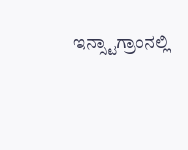ಇನ್ಸ್ಟಾಗ್ರಾಂನಲ್ಲಿ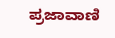ಪ್ರಜಾವಾಣಿ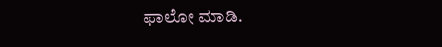ಫಾಲೋ ಮಾಡಿ.